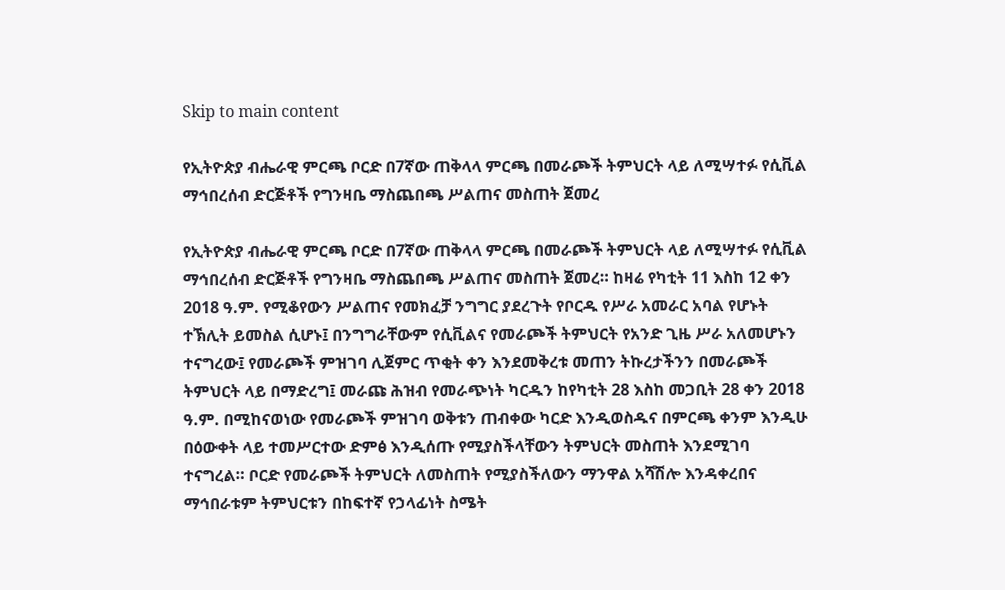Skip to main content

የኢትዮጵያ ብሔራዊ ምርጫ ቦርድ በ7ኛው ጠቅላላ ምርጫ በመራጮች ትምህርት ላይ ለሚሣተፉ የሲቪል ማኅበረሰብ ድርጅቶች የግንዛቤ ማስጨበጫ ሥልጠና መስጠት ጀመረ

የኢትዮጵያ ብሔራዊ ምርጫ ቦርድ በ7ኛው ጠቅላላ ምርጫ በመራጮች ትምህርት ላይ ለሚሣተፉ የሲቪል ማኅበረሰብ ድርጅቶች የግንዛቤ ማስጨበጫ ሥልጠና መስጠት ጀመረ። ከዛሬ የካቲት 11 እስከ 12 ቀን 2018 ዓ.ም. የሚቆየውን ሥልጠና የመክፈቻ ንግግር ያደረጉት የቦርዱ የሥራ አመራር አባል የሆኑት ተኽሊት ይመስል ሲሆኑ፤ በንግግራቸውም የሲቪልና የመራጮች ትምህርት የአንድ ጊዜ ሥራ አለመሆኑን ተናግረው፤ የመራጮች ምዝገባ ሊጀምር ጥቂት ቀን እንደመቅረቱ መጠን ትኩረታችንን በመራጮች ትምህርት ላይ በማድረግ፤ መራጩ ሕዝብ የመራጭነት ካርዱን ከየካቲት 28 እስከ መጋቢት 28 ቀን 2018 ዓ.ም. በሚከናወነው የመራጮች ምዝገባ ወቅቱን ጠብቀው ካርድ እንዲወስዱና በምርጫ ቀንም እንዲሁ በዕውቀት ላይ ተመሥርተው ድምፅ እንዲሰጡ የሚያስችላቸውን ትምህርት መስጠት እንደሚገባ ተናግረል። ቦርድ የመራጮች ትምህርት ለመስጠት የሚያስችለውን ማንዋል አሻሽሎ እንዳቀረበና ማኅበራቱም ትምህርቱን በከፍተኛ የኃላፊነት ስሜት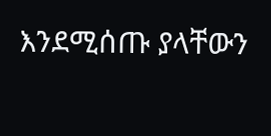እንደሚሰጡ ያላቸውን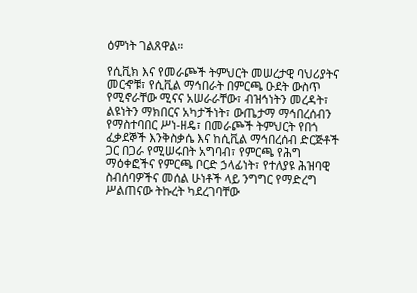ዕምነት ገልጸዋል።

የሲቪክ እና የመራጮች ትምህርት መሠረታዊ ባህሪያትና መርኆቹ፣ የሲቪል ማኅበራት በምርጫ ዑደት ውስጥ የሚኖራቸው ሚናና አሠራራቸው፣ ብዝኅነትን መረዳት፣ ልዩነትን ማክበርና አካታችነት፣ ውጤታማ ማኅበረሰብን የማስተባበር ሥነ-ዘዴ፣ በመራጮች ትምህርት የበጎ ፈቃደኞች እንቅስቃሴ እና ከሲቪል ማኅበረሰብ ድርጅቶች ጋር በጋራ የሚሠሩበት አግባብ፣ የምርጫ የሕግ ማዕቀፎችና የምርጫ ቦርድ ኃላፊነት፣ የተለያዩ ሕዝባዊ ስብሰባዎችና መሰል ሁነቶች ላይ ንግግር የማድረግ ሥልጠናው ትኩረት ካደረገባቸው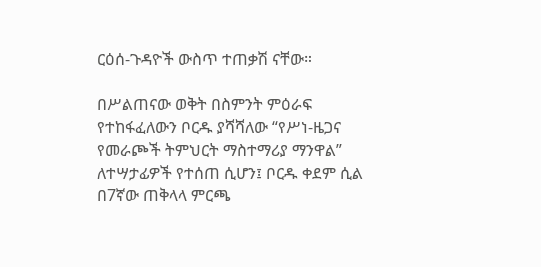ርዕሰ-ጉዳዮች ውስጥ ተጠቃሽ ናቸው።

በሥልጠናው ወቅት በስምንት ምዕራፍ የተከፋፈለውን ቦርዱ ያሻሻለው “የሥነ-ዜጋና የመራጮች ትምህርት ማስተማሪያ ማንዋል” ለተሣታፊዎች የተሰጠ ሲሆን፤ ቦርዱ ቀደም ሲል በ7ኛው ጠቅላላ ምርጫ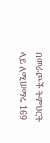በመራጮች ትምህርት ላይ ለሚሠማሩ 169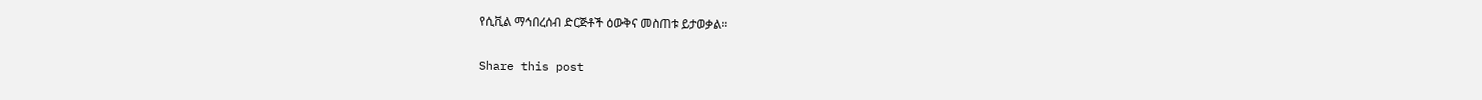የሲቪል ማኅበረሰብ ድርጅቶች ዕውቅና መስጠቱ ይታወቃል።

Share this post